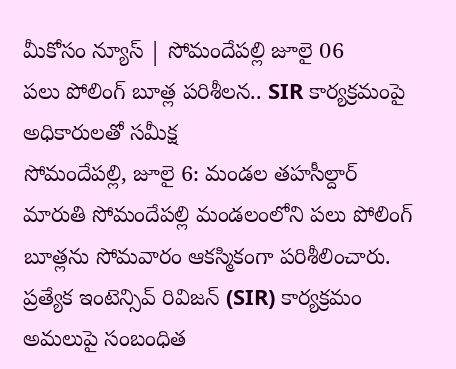మీకోసం న్యూస్ | సోమందేపల్లి జూలై 06
పలు పోలింగ్ బూత్ల పరిశీలన.. SIR కార్యక్రమంపై అధికారులతో సమీక్ష
సోమందేపల్లి, జూలై 6: మండల తహసీల్దార్ మారుతి సోమందేపల్లి మండలంలోని పలు పోలింగ్ బూత్లను సోమవారం ఆకస్మికంగా పరిశీలించారు. ప్రత్యేక ఇంటెన్సివ్ రివిజన్ (SIR) కార్యక్రమం అమలుపై సంబంధిత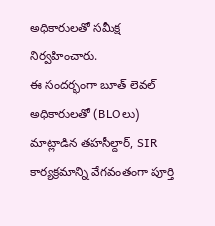అధికారులతో సమీక్ష నిర్వహించారు.
ఈ సందర్భంగా బూత్ లెవల్ అధికారులతో (BLOలు) మాట్లాడిన తహసీల్దార్, SIR కార్యక్రమాన్ని వేగవంతంగా పూర్తి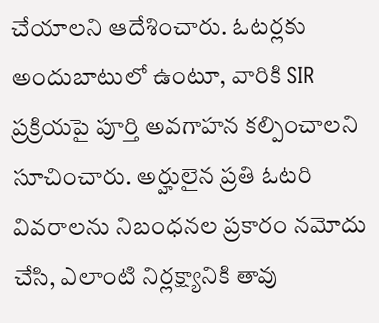చేయాలని ఆదేశించారు. ఓటర్లకు అందుబాటులో ఉంటూ, వారికి SIR ప్రక్రియపై పూర్తి అవగాహన కల్పించాలని సూచించారు. అర్హులైన ప్రతి ఓటరి వివరాలను నిబంధనల ప్రకారం నమోదు చేసి, ఎలాంటి నిర్లక్ష్యానికి తావు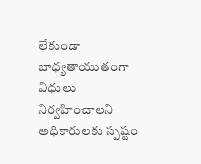లేకుండా బాధ్యతాయుతంగా విధులు నిర్వహించాలని అధికారులకు స్పష్టం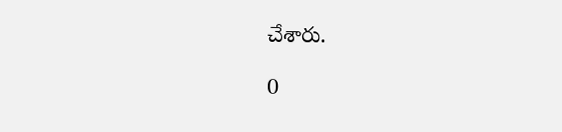చేశారు.

0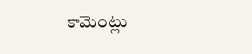కామెంట్లు